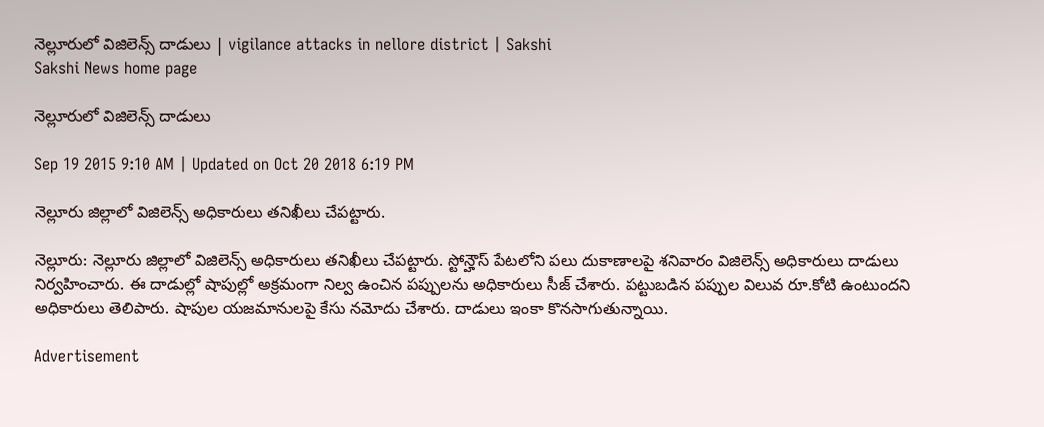నెల్లూరులో విజిలెన్స్ దాడులు | vigilance attacks in nellore district | Sakshi
Sakshi News home page

నెల్లూరులో విజిలెన్స్ దాడులు

Sep 19 2015 9:10 AM | Updated on Oct 20 2018 6:19 PM

నెల్లూరు జిల్లాలో విజిలెన్స్ అధికారులు తనిఖీలు చేపట్టారు.

నెల్లూరు: నెల్లూరు జిల్లాలో విజిలెన్స్ అధికారులు తనిఖీలు చేపట్టారు. స్టోన్హౌస్ పేటలోని పలు దుకాణాలపై శనివారం విజిలెన్స్ అధికారులు దాడులు నిర్వహించారు. ఈ దాడుల్లో షాపుల్లో అక్రమంగా నిల్వ ఉంచిన పప్పులను అధికారులు సీజ్ చేశారు. పట్టుబడిన పప్పుల విలువ రూ.కోటి ఉంటుందని అధికారులు తెలిపారు. షాపుల యజమానులపై కేసు నమోదు చేశారు. దాడులు ఇంకా కొనసాగుతున్నాయి.

Advertisement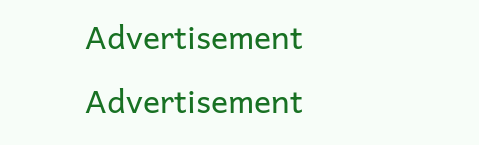Advertisement
Advertisement